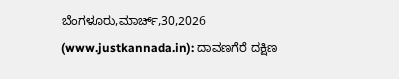ಬೆಂಗಳೂರು,ಮಾರ್ಚ್,30,2026 (www.justkannada.in): ದಾವಣಗೆರೆ ದಕ್ಷಿಣ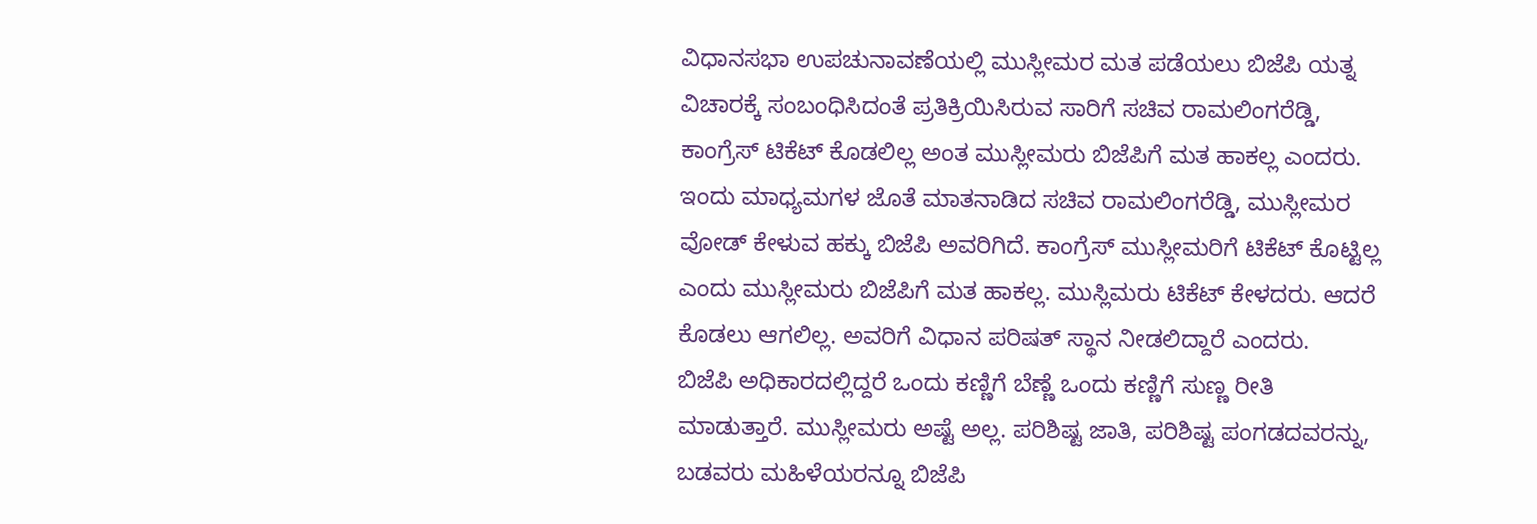ವಿಧಾನಸಭಾ ಉಪಚುನಾವಣೆಯಲ್ಲಿ ಮುಸ್ಲೀಮರ ಮತ ಪಡೆಯಲು ಬಿಜೆಪಿ ಯತ್ನ ವಿಚಾರಕ್ಕೆ ಸಂಬಂಧಿಸಿದಂತೆ ಪ್ರತಿಕ್ರಿಯಿಸಿರುವ ಸಾರಿಗೆ ಸಚಿವ ರಾಮಲಿಂಗರೆಡ್ಡಿ, ಕಾಂಗ್ರೆಸ್ ಟಿಕೆಟ್ ಕೊಡಲಿಲ್ಲ ಅಂತ ಮುಸ್ಲೀಮರು ಬಿಜೆಪಿಗೆ ಮತ ಹಾಕಲ್ಲ ಎಂದರು.
ಇಂದು ಮಾಧ್ಯಮಗಳ ಜೊತೆ ಮಾತನಾಡಿದ ಸಚಿವ ರಾಮಲಿಂಗರೆಡ್ಡಿ, ಮುಸ್ಲೀಮರ ವೋಡ್ ಕೇಳುವ ಹಕ್ಕು ಬಿಜೆಪಿ ಅವರಿಗಿದೆ. ಕಾಂಗ್ರೆಸ್ ಮುಸ್ಲೀಮರಿಗೆ ಟಿಕೆಟ್ ಕೊಟ್ಟಿಲ್ಲ ಎಂದು ಮುಸ್ಲೀಮರು ಬಿಜೆಪಿಗೆ ಮತ ಹಾಕಲ್ಲ. ಮುಸ್ಲಿಮರು ಟಿಕೆಟ್ ಕೇಳದರು. ಆದರೆ ಕೊಡಲು ಆಗಲಿಲ್ಲ. ಅವರಿಗೆ ವಿಧಾನ ಪರಿಷತ್ ಸ್ಥಾನ ನೀಡಲಿದ್ದಾರೆ ಎಂದರು.
ಬಿಜೆಪಿ ಅಧಿಕಾರದಲ್ಲಿದ್ದರೆ ಒಂದು ಕಣ್ಣಿಗೆ ಬೆಣ್ಣೆ ಒಂದು ಕಣ್ಣಿಗೆ ಸುಣ್ಣ ರೀತಿ ಮಾಡುತ್ತಾರೆ. ಮುಸ್ಲೀಮರು ಅಷ್ಟೆ ಅಲ್ಲ. ಪರಿಶಿಷ್ಟ ಜಾತಿ, ಪರಿಶಿಷ್ಟ ಪಂಗಡದವರನ್ನು, ಬಡವರು ಮಹಿಳೆಯರನ್ನೂ ಬಿಜೆಪಿ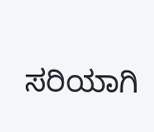ಸರಿಯಾಗಿ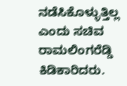ನಡೆಸಿಕೊಳ್ಳುತ್ತಿಲ್ಲ ಎಂದು ಸಚಿವ ರಾಮಲಿಂಗರೆಡ್ಡಿ ಕಿಡಿಕಾರಿದರು.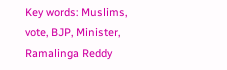Key words: Muslims, vote, BJP, Minister, Ramalinga Reddy